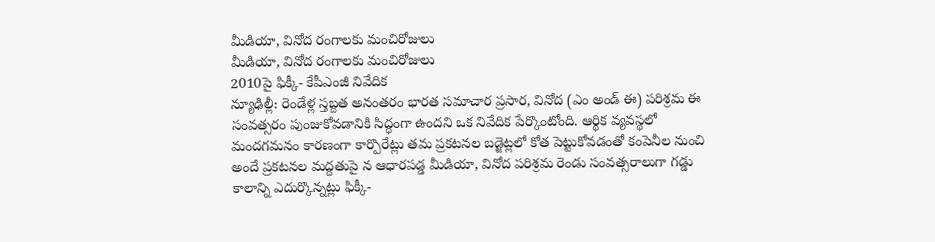మీడియా, వినోద రంగాలకు మంచిరోజులు
మీడియా, వినోద రంగాలకు మంచిరోజులు
2010పై ఫిక్కీ- కేపీఎంజీ నివేదిక
న్యూఢిల్లీ: రెండేళ్ల స్తబ్దత అనంతరం భారత సమాచార ప్రసార, వినోద (ఎం అండ్ ఈ) పరిశ్రమ ఈ సంవత్సరం పుంజుకోవడానికి సిద్ధంగా ఉందని ఒక నివేదిక పేర్కొంటోంది. ఆర్థిక వ్యవస్థలో మందగమనం కారణంగా కార్పొరేట్లు తమ ప్రకటనల బడ్జెట్లలో కోత పెట్టుకోవడంతో కంపెనీల నుంచి అందే ప్రకటనల మద్దతుపై న ఆధారపడ్డ మీడియా, వినోద పరిశ్రమ రెండు సంవత్సరాలుగా గడ్డు కాలాన్ని ఎదుర్కొన్నట్లు ఫిక్కీ-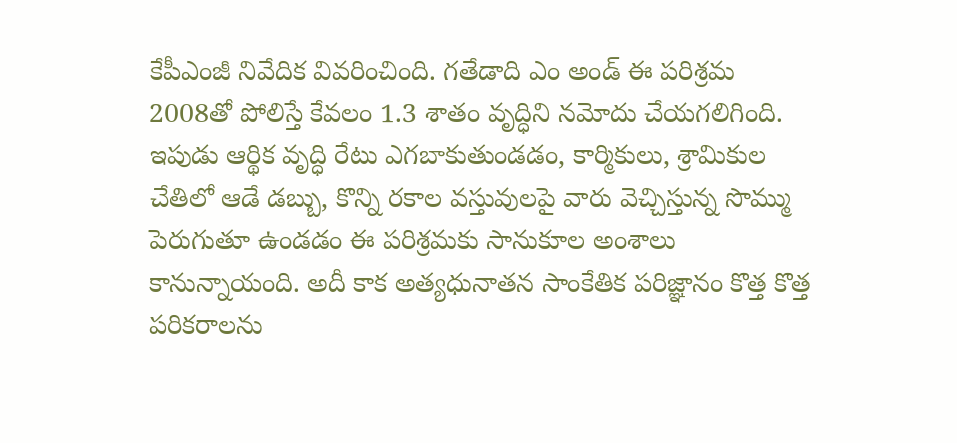కేపీఎంజీ నివేదిక వివరించింది. గతేడాది ఎం అండ్ ఈ పరిశ్రమ 2008తో పోలిస్తే కేవలం 1.3 శాతం వృద్ధిని నమోదు చేయగలిగింది. ఇపుడు ఆర్థిక వృద్ధి రేటు ఎగబాకుతుండడం, కార్మికులు, శ్రామికుల చేతిలో ఆడే డబ్బు, కొన్ని రకాల వస్తువులపై వారు వెచ్చిస్తున్న సొమ్ము పెరుగుతూ ఉండడం ఈ పరిశ్రమకు సానుకూల అంశాలు కానున్నాయంది. అదీ కాక అత్యధునాతన సాంకేతిక పరిజ్ఞానం కొత్త కొత్త పరికరాలను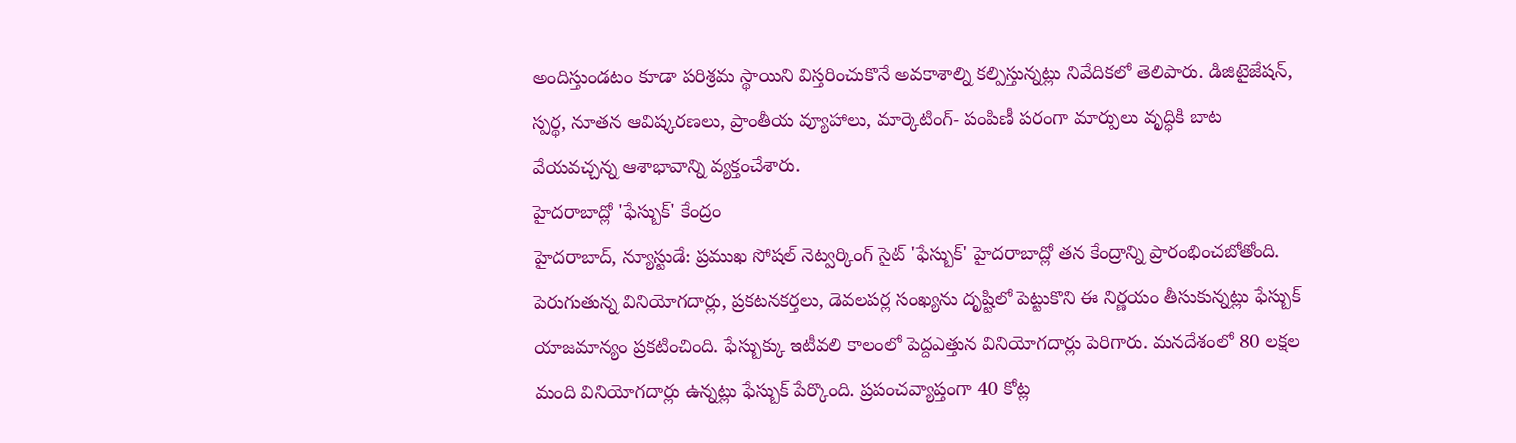అందిస్తుండటం కూడా పరిశ్రమ స్థాయిని విస్తరించుకొనే అవకాశాల్ని కల్పిస్తున్నట్లు నివేదికలో తెలిపారు. డిజిటైజేషన్, స్పర్థ, నూతన ఆవిష్కరణలు, ప్రాంతీయ వ్యూహాలు, మార్కెటింగ్- పంపిణీ పరంగా మార్పులు వృద్ధికి బాట వేయవచ్చన్న ఆశాభావాన్ని వ్యక్తంచేశారు.
హైదరాబాద్లో 'ఫేస్బుక్' కేంద్రం
హైదరాబాద్, న్యూస్టుడే: ప్రముఖ సోషల్ నెట్వర్కింగ్ సైట్ 'ఫేస్బుక్' హైదరాబాద్లో తన కేంద్రాన్ని ప్రారంభించబోతోంది. పెరుగుతున్న వినియోగదార్లు, ప్రకటనకర్తలు, డెవలపర్ల సంఖ్యను దృష్టిలో పెట్టుకొని ఈ నిర్ణయం తీసుకున్నట్లు ఫేస్బుక్ యాజమాన్యం ప్రకటించింది. ఫేస్బుక్కు ఇటీవలి కాలంలో పెద్దఎత్తున వినియోగదార్లు పెరిగారు. మనదేశంలో 80 లక్షల మంది వినియోగదార్లు ఉన్నట్లు ఫేస్బుక్ పేర్కొంది. ప్రపంచవ్యాప్తంగా 40 కోట్ల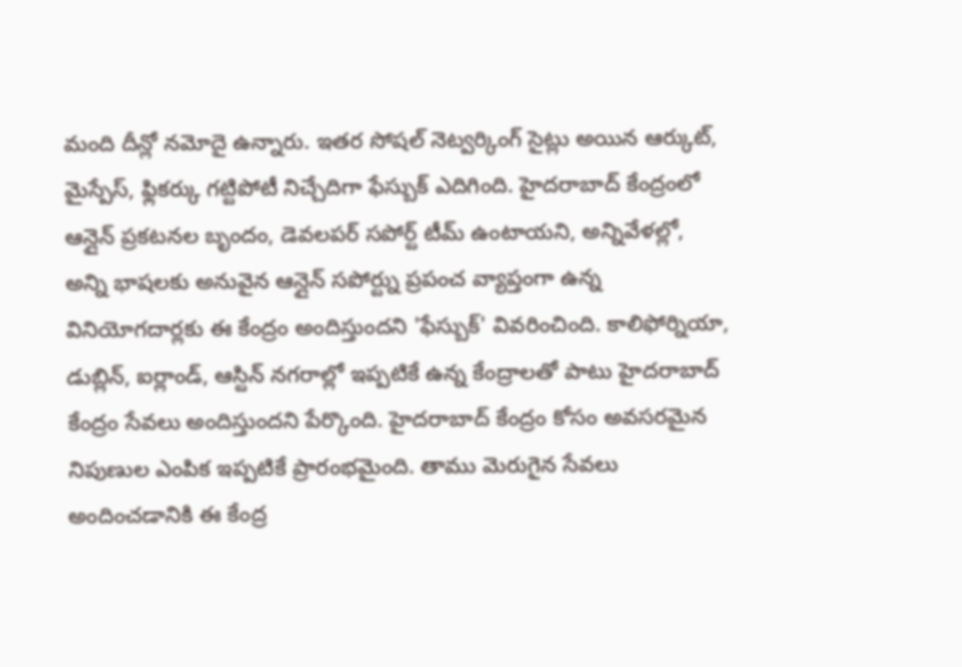మంది దీన్లో నమోదై ఉన్నారు. ఇతర సోషల్ నెట్వర్కింగ్ సైట్లు అయిన ఆర్కుట్, మైస్పేస్, ఫ్లికర్కు గట్టిపోటీ నిచ్చేదిగా ఫేస్బుక్ ఎదిగింది. హైదరాబాద్ కేంద్రంలో ఆన్లైన్ ప్రకటనల బృందం, డెవలపర్ సపోర్ట్ టీమ్ ఉంటాయని, అన్నివేళల్లో, అన్ని భాషలకు అనువైన ఆన్లైన్ సపోర్ట్ను ప్రపంచ వ్యాప్తంగా ఉన్న వినియోగదార్లకు ఈ కేంద్రం అందిస్తుందని 'ఫేస్బుక్' వివరించింది. కాలిఫోర్నియా, డుబ్లిన్, ఐర్లాండ్, ఆస్టిన్ నగరాల్లో ఇప్పటికే ఉన్న కేంద్రాలతో పాటు హైదరాబాద్ కేంద్రం సేవలు అందిస్తుందని పేర్కొంది. హైదరాబాద్ కేంద్రం కోసం అవసరమైన నిపుణుల ఎంపిక ఇప్పటికే ప్రారంభమైంది. తాము మెరుగైన సేవలు అందించడానికి ఈ కేంద్ర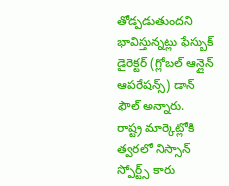తోడ్పడుతుందని భావిస్తున్నట్లు ఫేస్బుక్ డైరెక్టర్ (గ్లోబల్ ఆన్లైన్ ఆపరేషన్స్) డాన్ ఫౌల్ అన్నారు.
రాష్ట్ర మార్కెట్లోకి త్వరలో నిస్సాన్ స్పోర్ట్స్ కారు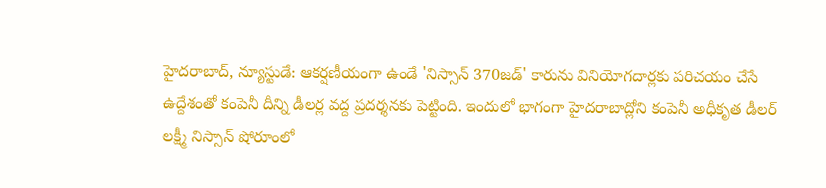హైదరాబాద్, న్యూస్టుడే: ఆకర్షణీయంగా ఉండే 'నిస్సాన్ 370జడ్' కారును వినియోగదార్లకు పరిచయం చేసే ఉద్దేశంతో కంపెనీ దీన్ని డీలర్ల వద్ద ప్రదర్శనకు పెట్టింది. ఇందులో భాగంగా హైదరాబాద్లోని కంపెనీ అధీకృత డీలర్ లక్ష్మీ నిస్సాన్ షోరూంలో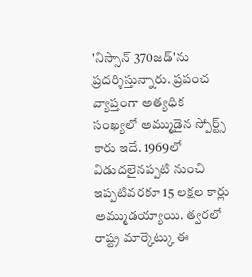'నిస్సాన్ 370జడ్'ను ప్రదర్శిస్తున్నారు. ప్రపంచ వ్యాప్తంగా అత్యధిక సంఖ్యలో అమ్ముడైన స్పోర్ట్స్ కారు ఇదే. 1969లో విడుదలైనప్పటి నుంచి ఇప్పటివరకూ 15 లక్షల కార్లు అమ్ముడయ్యాయి. త్వరలో రాష్ట్ర మార్కెట్కు ఈ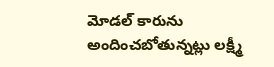మోడల్ కారును అందించబోతున్నట్లు లక్ష్మీ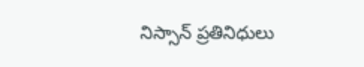నిస్సాన్ ప్రతినిధులు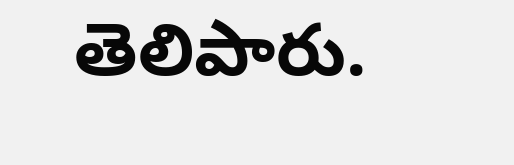తెలిపారు.